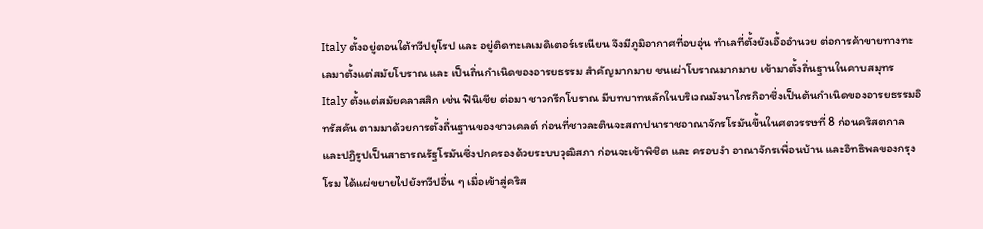Italy ตั้งอยู่ตอนใต้ทวีปยุโรป และ อยู่ติดทะเลเมดิเตอร์เรเนียน จึงมีภูมิอากาศที่อบอุ่น ทำเลที่ตั้งยังเอื้ออำนวย ต่อการค้าขายทางทะเลมาตั้งแต่สมัยโบราณ และ เป็นถิ่นกำเนิดของอารยธรรม สำคัญมากมาย ชนเผ่าโบราณมากมาย เข้ามาตั้งถิ่นฐานในคาบสมุทร Italy ตั้งแต่สมัยคลาสสิก เช่น ฟินิเชีย ต่อมา ชาวกรีกโบราณ มีบทบาทหลักในบริเวณมังนาไกรกิอาซึ่งเป็นต้นกำเนิดของอารยธรรมอิทรัสคัน ตามมาด้วยการตั้งถื่นฐานของชาวเคลต์ ก่อนที่ชาวละตินจะสถาปนาราชอาณาจักรโรมันขึ้นในศตวรรษที่ 8 ก่อนคริสตกาล และปฏิรูปเป็นสาธารณรัฐโรมันซึ่งปกครองด้วยระบบวุฒิสภา ก่อนจะเข้าพิชิต และ ครอบงำ อาณาจักรเพื่อนบ้าน และอิทธิพลของกรุงโรม ได้แผ่ขยายไปยังทวีปอื่น ๆ เมื่อเข้าสู่คริส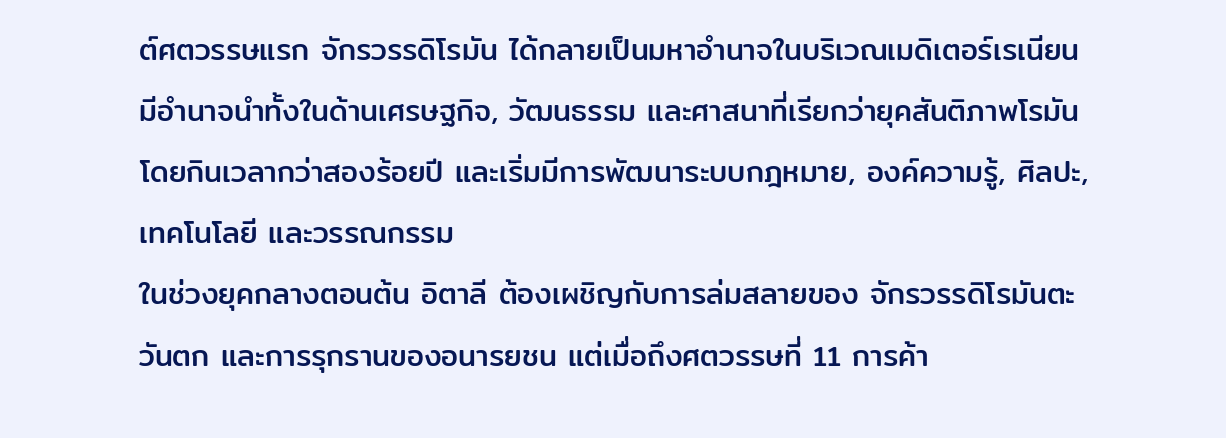ต์ศตวรรษแรก จักรวรรดิโรมัน ได้กลายเป็นมหาอำนาจในบริเวณเมดิเตอร์เรเนียน มีอำนาจนำทั้งในด้านเศรษฐกิจ, วัฒนธรรม และศาสนาที่เรียกว่ายุคสันติภาพโรมัน โดยกินเวลากว่าสองร้อยปี และเริ่มมีการพัฒนาระบบกฎหมาย, องค์ความรู้, ศิลปะ, เทคโนโลยี และวรรณกรรม
ในช่วงยุคกลางตอนต้น อิตาลี ต้องเผชิญกับการล่มสลายของ จักรวรรดิโรมันตะวันตก และการรุกรานของอนารยชน แต่เมื่อถึงศตวรรษที่ 11 การค้า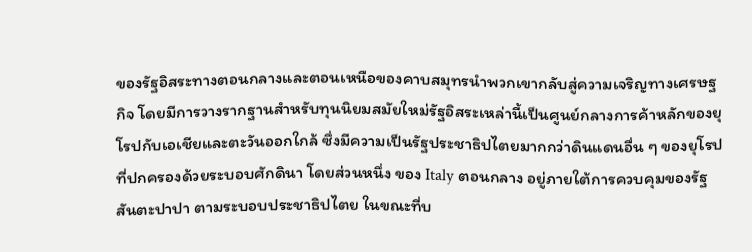ของรัฐอิสระทางตอนกลางและตอนเหนือของคาบสมุทรนำพวกเขากลับสู่ความเจริญทางเศรษฐกิจ โดยมีการวางรากฐานสำหรับทุนนิยมสมัยใหม่รัฐอิสระเหล่านี้เป็นศูนย์กลางการค้าหลักของยุโรปกับเอเชียและตะวันออกใกล้ ซึ่งมีความเป็นรัฐประชาธิปไตยมากกว่าดินแดนอื่น ๆ ของยุโรปที่ปกครองด้วยระบอบศักดินา โดยส่วนหนึ่ง ของ Italy ตอนกลาง อยู่ภายใต้การควบคุมของรัฐสันตะปาปา ตามระบอบประชาธิปไตย ในขณะที่บ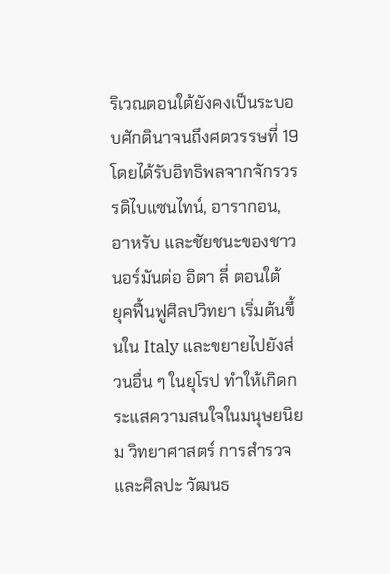ริเวณตอนใต้ยังคงเป็นระบอบศักดินาจนถึงศตวรรษที่ 19 โดยได้รับอิทธิพลจากจักรวรรดิไบแซนไทน์, อารากอน, อาหรับ และชัยชนะของชาวนอร์มันต่อ อิตา ลี่ ตอนใต้
ยุคฟื้นฟูศิลปวิทยา เริ่มต้นขึ้นใน Italy และขยายไปยังส่วนอื่น ๆ ในยุโรป ทำให้เกิดกระแสความสนใจในมนุษยนิยม วิทยาศาสตร์ การสำรวจ และศิลปะ วัฒนธ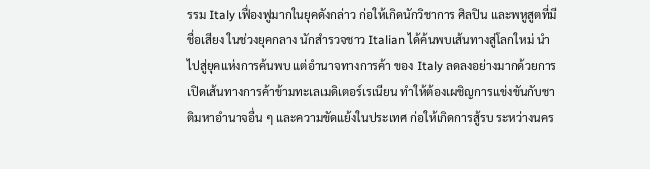รรม Italy เฟื่องฟูมากในยุคดังกล่าว ก่อให้เกิดนักวิชาการ ศิลปิน และพหูสูตที่มีชื่อเสียง ในช่วงยุคกลาง นักสำรวจชาว Italian ได้ค้นพบเส้นทางสู่โลกใหม่ นำไปสู่ยุคแห่งการค้นพบ แต่อำนาจทางการค้า ของ Italy ลดลงอย่างมากด้วยการเปิดเส้นทางการค้าข้ามทะเลเมดิเตอร์เรเนียน ทำให้ต้องเผชิญการแข่งขันกับชาติมหาอำนาจอื่น ๆ และความขัดแย้งในประเทศ ก่อให้เกิดการสู้รบ ระหว่างนคร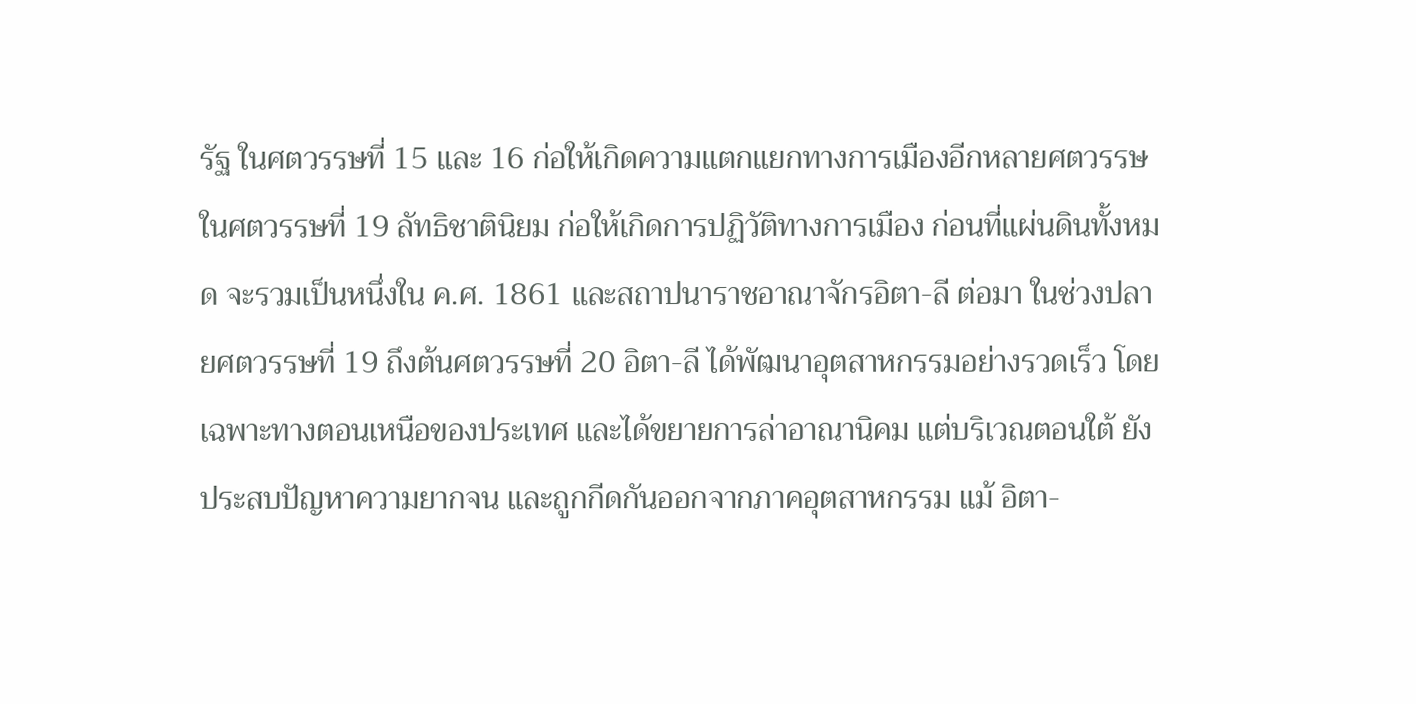รัฐ ในศตวรรษที่ 15 และ 16 ก่อให้เกิดความแตกแยกทางการเมืองอีกหลายศตวรรษ
ในศตวรรษที่ 19 ลัทธิชาตินิยม ก่อให้เกิดการปฏิวัติทางการเมือง ก่อนที่แผ่นดินทั้งหมด จะรวมเป็นหนึ่งใน ค.ศ. 1861 และสถาปนาราชอาณาจักรอิตา-ลี ต่อมา ในช่วงปลายศตวรรษที่ 19 ถึงต้นศตวรรษที่ 20 อิตา-ลี ได้พัฒนาอุตสาหกรรมอย่างรวดเร็ว โดยเฉพาะทางตอนเหนือของประเทศ และได้ขยายการล่าอาณานิคม แต่บริเวณตอนใต้ ยังประสบปัญหาความยากจน และถูกกีดกันออกจากภาคอุตสาหกรรม แม้ อิตา-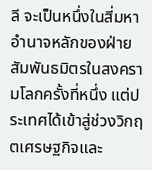ลี จะเป็นหนึ่งในสี่มหาอำนาจหลักของฝ่ายสัมพันธมิตรในสงครามโลกครั้งที่หนึ่ง แต่ประเทศได้เข้าสู่ช่วงวิกฤตเศรษฐกิจและ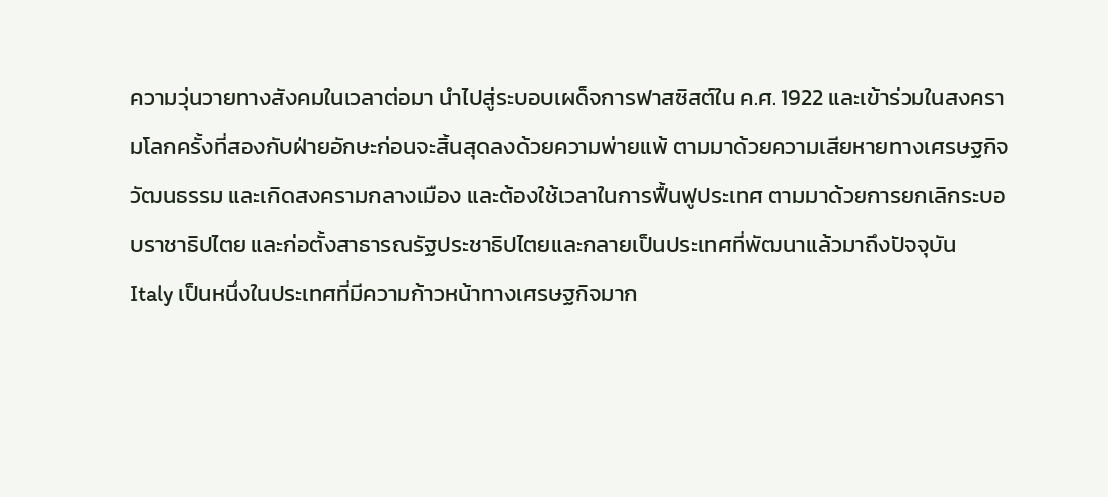ความวุ่นวายทางสังคมในเวลาต่อมา นำไปสู่ระบอบเผด็จการฟาสซิสต์ใน ค.ศ. 1922 และเข้าร่วมในสงครามโลกครั้งที่สองกับฝ่ายอักษะก่อนจะสิ้นสุดลงด้วยความพ่ายแพ้ ตามมาด้วยความเสียหายทางเศรษฐกิจ วัฒนธรรม และเกิดสงครามกลางเมือง และต้องใช้เวลาในการฟื้นฟูประเทศ ตามมาด้วยการยกเลิกระบอบราชาธิปไตย และก่อตั้งสาธารณรัฐประชาธิปไตยและกลายเป็นประเทศที่พัฒนาแล้วมาถึงปัจจุบัน
Italy เป็นหนึ่งในประเทศที่มีความก้าวหน้าทางเศรษฐกิจมาก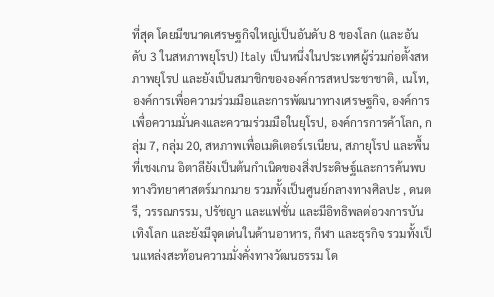ที่สุด โดยมีขนาดเศรษฐกิจใหญ่เป็นอันดับ 8 ของโลก (และอันดับ 3 ในสหภาพยุโรป) Italy เป็นหนึ่งในประเทศผู้ร่วมก่อตั้งสหภาพยุโรป และยังเป็นสมาชิกขององค์การสหประชาชาติ, เนโท, องค์การเพื่อความร่วมมือและการพัฒนาทางเศรษฐกิจ, องค์การเพื่อความมั่นคงและความร่วมมือในยุโรป, องค์การการค้าโลก, กลุ่ม 7, กลุ่ม 20, สหภาพเพื่อเมดิเตอร์เรเนียน, สภายุโรป และพื้นที่เชงเกน อิตาลียังเป็นต้นกำเนิดของสิ่งประดิษฐ์และการค้นพบทางวิทยาศาสตร์มากมาย รวมทั้งเป็นศูนย์กลางทางศิลปะ , ดนตรี, วรรณกรรม, ปรัชญา และแฟชั่น และมีอิทธิพลต่อวงการบันเทิงโลก และยังมีจุดเด่นในด้านอาหาร, กีฬา และธุรกิจ รวมทั้งเป็นแหล่งสะท้อนความมั่งคั่งทางวัฒนธรรม โด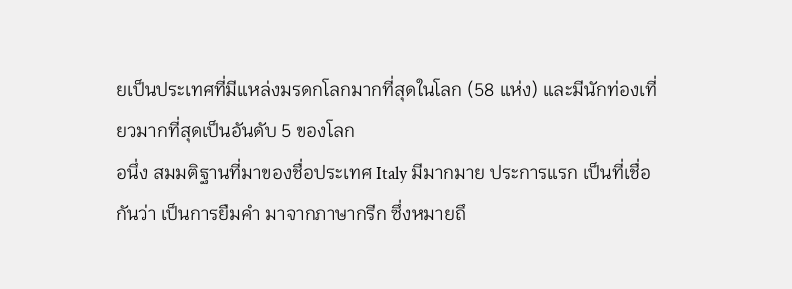ยเป็นประเทศที่มีแหล่งมรดกโลกมากที่สุดในโลก (58 แห่ง) และมีนักท่องเที่ยวมากที่สุดเป็นอันดับ 5 ของโลก
อนึ่ง สมมติฐานที่มาของชื่อประเทศ Italy มีมากมาย ประการแรก เป็นที่เชื่อกันว่า เป็นการยืมคำ มาจากภาษากรีก ซึ่งหมายถึ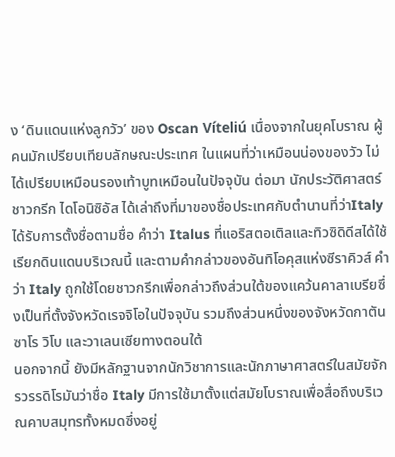ง ‘ดินแดนแห่งลูกวัว’ ของ Oscan Víteliú เนื่องจากในยุคโบราณ ผู้คนมักเปรียบเทียบลักษณะประเทศ ในแผนที่ว่าเหมือนน่องของวัว ไม่ได้เปรียบเหมือนรองเท้าบูทเหมือนในปัจจุบัน ต่อมา นักประวัติศาสตร์ชาวกรีก ไดโอนิซิอัส ได้เล่าถึงที่มาของชื่อประเทศกับตำนานที่ว่าItaly ได้รับการตั้งชื่อตามชื่อ คำว่า Italus ที่แอริสตอเติลและทิวซิดิดีสได้ใช้เรียกดินแดนบริเวณนี้ และตามคำกล่าวของอันทิโอคุสแห่งซีราคิวส์ คำว่า Italy ถูกใช้โดยชาวกรีกเพื่อกล่าวถึงส่วนใต้ของแคว้นคาลาเบรียซึ่งเป็นที่ตั้งจังหวัดเรจจิโอในปัจจุบัน รวมถึงส่วนหนึ่งของจังหวัดกาตันซาโร วิโบ และวาเลนเซียทางตอนใต้
นอกจากนี้ ยังมีหลักฐานจากนักวิชาการและนักภาษาศาสตร์ในสมัยจักรวรรดิโรมันว่าชื่อ Italy มีการใช้มาตั้งแต่สมัยโบราณเพื่อสื่อถึงบริเวณคาบสมุทรทั้งหมดซึ่งอยู่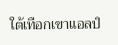ใต้เทือกเขาแอลป์